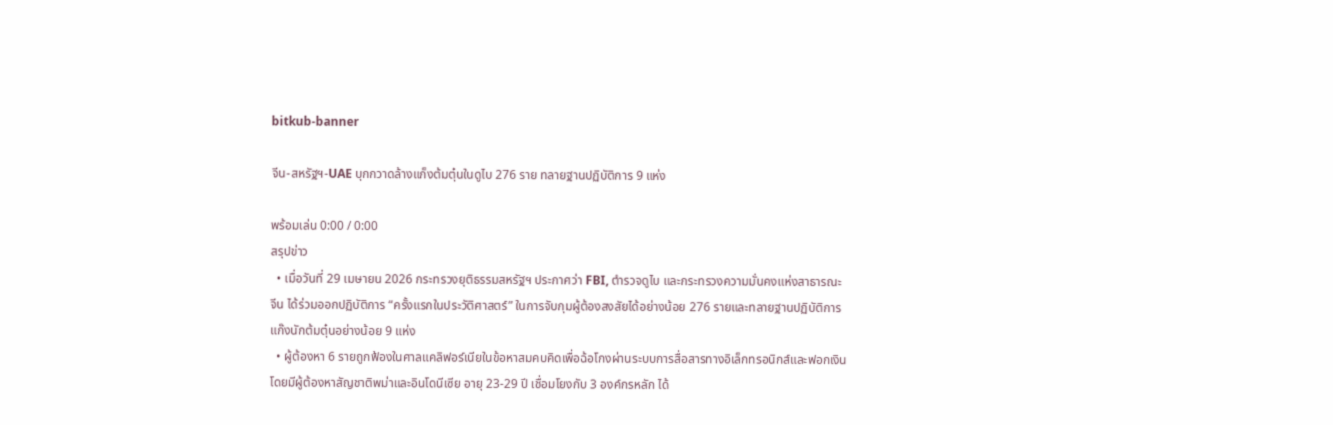bitkub-banner

จีน-สหรัฐฯ-UAE บุกกวาดล้างแก็งต้มตุ๋นในดูไบ 276 ราย ทลายฐานปฏิบัติการ 9 แห่ง

พร้อมเล่น 0:00 / 0:00
สรุปข่าว
  • เมื่อวันที่ 29 เมษายน 2026 กระทรวงยุติธรรมสหรัฐฯ ประกาศว่า FBI, ตำรวจดูไบ และกระทรวงความมั่นคงแห่งสาธารณะจีน ได้ร่วมออกปฏิบัติการ “ครั้งแรกในประวัติศาสตร์” ในการจับกุมผู้ต้องสงสัยได้อย่างน้อย 276 รายและทลายฐานปฏิบัติการแก๊งนักต้มตุ๋นอย่างน้อย 9 แห่ง
  • ผู้ต้องหา 6 รายถูกฟ้องในศาลแคลิฟอร์เนียในข้อหาสมคบคิดเพื่อฉ้อโกงผ่านระบบการสื่อสารทางอิเล็กทรอนิกส์และฟอกเงินโดยมีผู้ต้องหาสัญชาติพม่าและอินโดนีเซีย อายุ 23-29 ปี เชื่อมโยงกับ 3 องค์กรหลัก ได้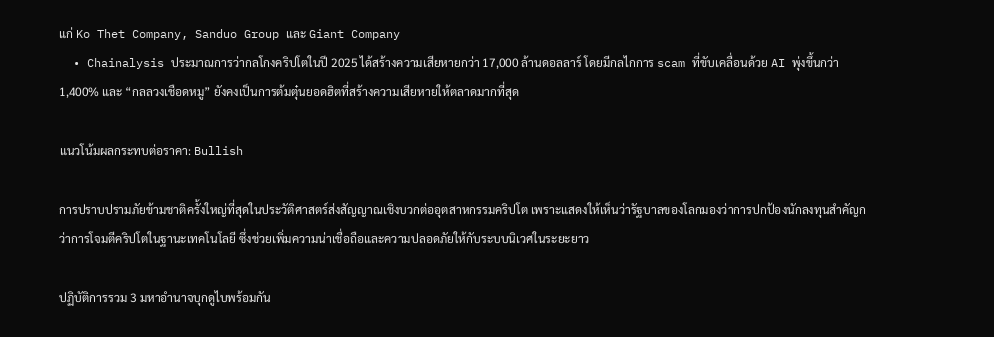แก่ Ko Thet Company, Sanduo Group และ Giant Company
  • Chainalysis ประมาณการว่ากลโกงคริปโตในปี 2025 ได้สร้างความเสียหายกว่า 17,000 ล้านดอลลาร์ โดยมีกลไกการ scam ที่ขับเคลื่อนด้วย AI พุ่งขึ้นกว่า 1,400% และ “กลลวงเชือดหมู” ยังคงเป็นการต้มตุ๋นยอดฮิตที่สร้างความเสียหายให้ตลาดมากที่สุด

แนวโน้มผลกระทบต่อราคา: Bullish

การปราบปรามภัยข้ามชาติครั้งใหญ่ที่สุดในประวัติศาสตร์ส่งสัญญาณเชิงบวกต่ออุตสาหกรรมคริปโต เพราะแสดงให้เห็นว่ารัฐบาลของโลกมองว่าการปกป้องนักลงทุนสำคัญกว่าการโจมตีคริปโตในฐานะเทคโนโลยี ซึ่งช่วยเพิ่มความน่าเชื่อถือและความปลอดภัยให้กับระบบนิเวศในระยะยาว

ปฏิบัติการรวม 3 มหาอำนาจบุกดูไบพร้อมกัน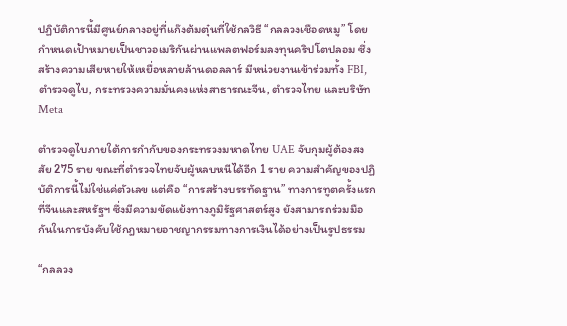ปฏิบัติการนี้มีศูนย์กลางอยู่ที่แก๊งต้มตุ๋นที่ใช้กลวิธี “กลลวงเชือดหมู” โดยกำหนดเป้าหมายเป็นชาวอเมริกันผ่านแพลตฟอร์มลงทุนคริปโตปลอม ซึ่งสร้างความเสียหายให้เหยื่อหลายล้านดอลลาร์ มีหน่วยงานเข้าร่วมทั้ง FBI, ตำรวจดูไบ, กระทรวงความมั่นคงแห่งสาธารณะจีน, ตำรวจไทย และบริษัท Meta

ตำรวจดูไบภายใต้การกำกับของกระทรวงมหาดไทย UAE จับกุมผู้ต้องสงสัย 275 ราย ขณะที่ตำรวจไทยจับผู้หลบหนีได้อีก 1 ราย ความสำคัญของปฏิบัติการนี้ไม่ใช่แค่ตัวเลข แต่คือ “การสร้างบรรทัดฐาน” ทางการทูตครั้งแรกที่จีนและสหรัฐฯ ซึ่งมีความขัดแย้งทางภูมิรัฐศาสตร์สูง ยังสามารถร่วมมือกันในการบังคับใช้กฎหมายอาชญากรรมทางการเงินได้อย่างเป็นรูปธรรม

“กลลวง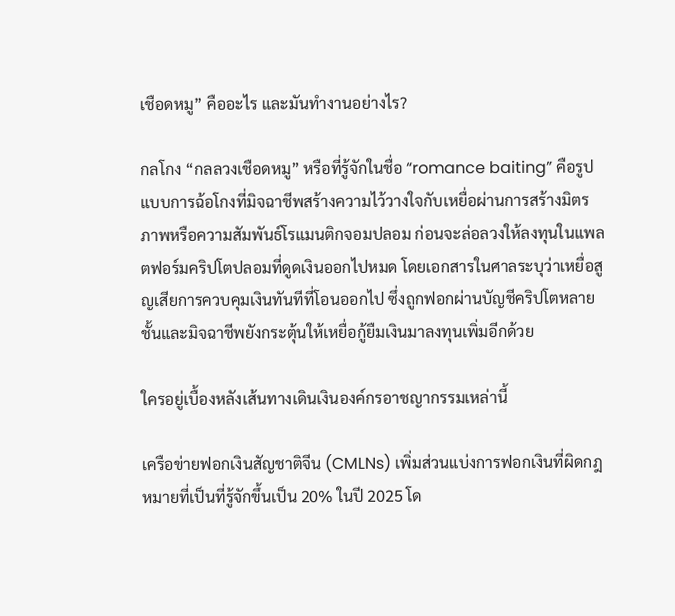เชือดหมู” คืออะไร และมันทำงานอย่างไร?

กลโกง “กลลวงเชือดหมู” หรือที่รู้จักในชื่อ “romance baiting” คือรูปแบบการฉ้อโกงที่มิจฉาชีพสร้างความไว้วางใจกับเหยื่อผ่านการสร้างมิตรภาพหรือความสัมพันธ์โรแมนติกจอมปลอม ก่อนจะล่อลวงให้ลงทุนในแพลตฟอร์มคริปโตปลอมที่ดูดเงินออกไปหมด โดยเอกสารในศาลระบุว่าเหยื่อสูญเสียการควบคุมเงินทันทีที่โอนออกไป ซึ่งถูกฟอกผ่านบัญชีคริปโตหลายชั้นและมิจฉาชีพยังกระตุ้นให้เหยื่อกู้ยืมเงินมาลงทุนเพิ่มอีกด้วย

ใครอยู่เบื้องหลังเส้นทางเดินเงินองค์กรอาชญากรรมเหล่านี้

เครือข่ายฟอกเงินสัญชาติจีน (CMLNs) เพิ่มส่วนแบ่งการฟอกเงินที่ผิดกฎหมายที่เป็นที่รู้จักขึ้นเป็น 20% ในปี 2025 โด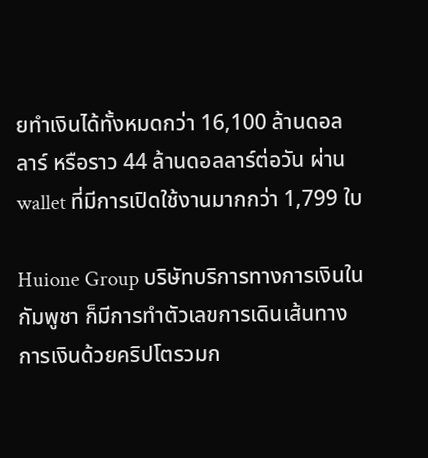ยทำเงินได้ทั้งหมดกว่า 16,100 ล้านดอลลาร์ หรือราว 44 ล้านดอลลาร์ต่อวัน ผ่าน wallet ที่มีการเปิดใช้งานมากกว่า 1,799 ใบ

Huione Group บริษัทบริการทางการเงินในกัมพูชา ก็มีการทำตัวเลขการเดินเส้นทางการเงินด้วยคริปโตรวมก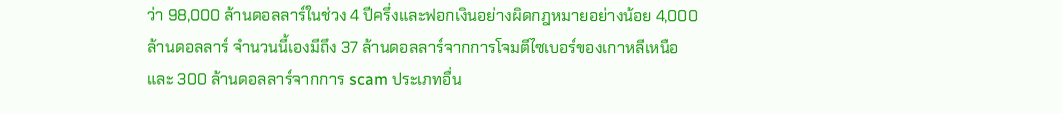ว่า 98,000 ล้านดอลลาร์ในช่วง 4 ปีครึ่งและฟอกเงินอย่างผิดกฎหมายอย่างน้อย 4,000 ล้านดอลลาร์ จำนวนนี้เองมีถึง 37 ล้านดอลลาร์จากการโจมตีไซเบอร์ของเกาหลีเหนือ และ 300 ล้านดอลลาร์จากการ scam ประเภทอื่น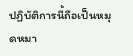ปฏิบัติการนี้ถือเป็นหมุดหมา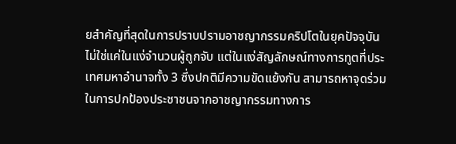ยสำคัญที่สุดในการปราบปรามอาชญากรรมคริปโตในยุคปัจจุบัน ไม่ใช่แค่ในแง่จำนวนผู้ถูกจับ แต่ในแง่สัญลักษณ์ทางการทูตที่ประเทศมหาอำนาจทั้ง 3 ซึ่งปกติมีความขัดแย้งกัน สามารถหาจุดร่วมในการปกป้องประชาชนจากอาชญากรรมทางการ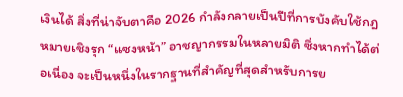เงินได้ สิ่งที่น่าจับตาคือ 2026 กำลังกลายเป็นปีที่การบังคับใช้กฎหมายเชิงรุก “แซงหน้า” อาชญากรรมในหลายมิติ ซึ่งหากทำได้ต่อเนื่อง จะเป็นหนึ่งในรากฐานที่สำคัญที่สุดสำหรับการย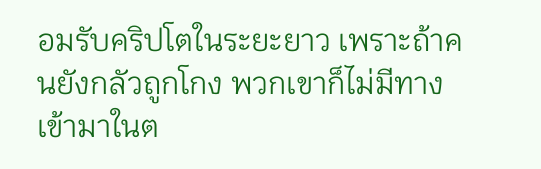อมรับคริปโตในระยะยาว เพราะถ้าคนยังกลัวถูกโกง พวกเขาก็ไม่มีทางเข้ามาในต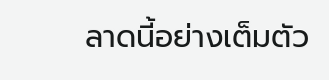ลาดนี้อย่างเต็มตัว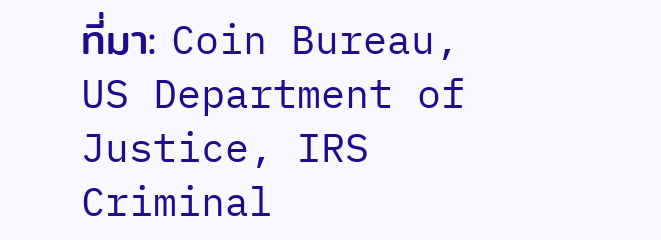ที่มา: Coin Bureau, US Department of Justice, IRS Criminal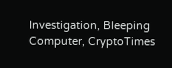Investigation, Bleeping Computer, CryptoTimes